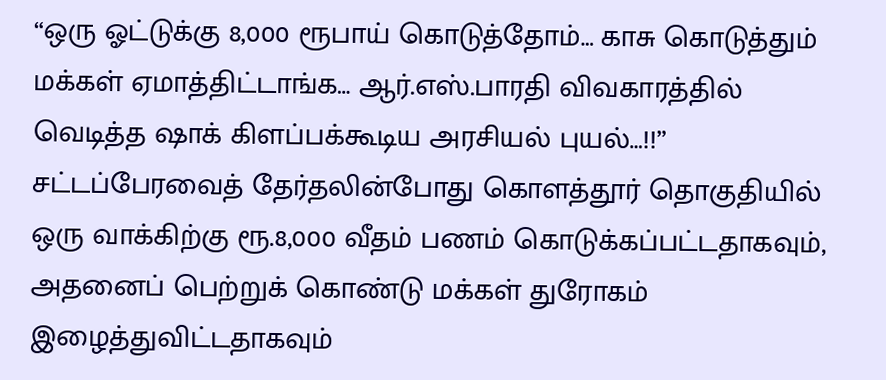“ஒரு ஓட்டுக்கு 8,000 ரூபாய் கொடுத்தோம்… காசு கொடுத்தும் மக்கள் ஏமாத்திட்டாங்க… ஆர்.எஸ்.பாரதி விவகாரத்தில் வெடித்த ஷாக் கிளப்பக்கூடிய அரசியல் புயல்…!!”
சட்டப்பேரவைத் தேர்தலின்போது கொளத்தூர் தொகுதியில் ஒரு வாக்கிற்கு ரூ.8,000 வீதம் பணம் கொடுக்கப்பட்டதாகவும், அதனைப் பெற்றுக் கொண்டு மக்கள் துரோகம் இழைத்துவிட்டதாகவும்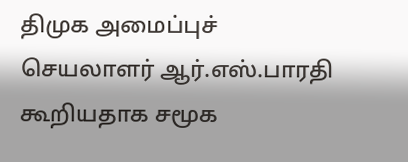திமுக அமைப்புச் செயலாளர் ஆர்.எஸ்.பாரதி கூறியதாக சமூக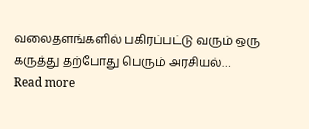வலைதளங்களில் பகிரப்பட்டு வரும் ஒரு கருத்து தற்போது பெரும் அரசியல்…
Read more